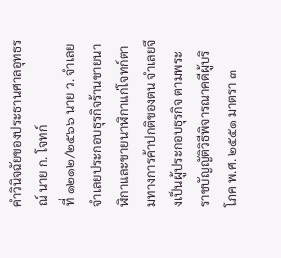คำวินิจฉัยของประธานศาลอุทธรณ์ นาย ก. โจทก์
ที่ ๑๒๑๒/๒๕๖๖ นาย ว. จำเลย
จำเลยประกอบธุรกิจร้านขายนาฬิกาและขายนาฬิกาแก่โจทก์ตามทางการค้าปกติของตน จำเลยจึงเป็นผู้ประกอบธุรกิจ ตามพระราชบัญญัติวิธีพิจารณาคดีผู้บริโภค พ.ศ. ๒๕๕๑ มาตรา ๓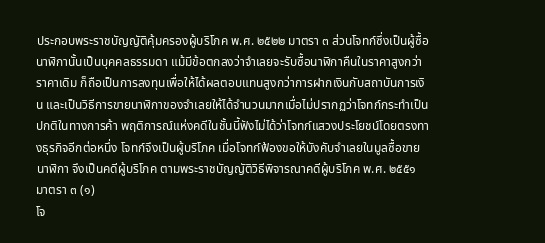ประกอบพระราชบัญญัติคุ้มครองผู้บริโภค พ.ศ. ๒๕๒๒ มาตรา ๓ ส่วนโจทก์ซึ่งเป็นผู้ซื้อนาฬิกานั้นเป็นบุคคลธรรมดา แม้มีข้อตกลงว่าจำเลยจะรับซื้อนาฬิกาคืนในราคาสูงกว่าราคาเดิม ก็ถือเป็นการลงทุนเพื่อให้ได้ผลตอบแทนสูงกว่าการฝากเงินกับสถาบันการเงิน และเป็นวิธีการขายนาฬิกาของจำเลยให้ได้จำนวนมากเมื่อไม่ปรากฏว่าโจทก์กระทำเป็นปกติในทางการค้า พฤติการณ์แห่งคดีในชั้นนี้ฟังไม่ได้ว่าโจทก์แสวงประโยชน์โดยตรงทางธุรกิจอีกต่อหนึ่ง โจทก์จึงเป็นผู้บริโภค เมื่อโจทก์ฟ้องขอให้บังคับจำเลยในมูลซื้อขายนาฬิกา จึงเป็นคดีผู้บริโภค ตามพระราชบัญญัติวิธีพิจารณาคดีผู้บริโภค พ.ศ. ๒๕๕๑ มาตรา ๓ (๑)
โจ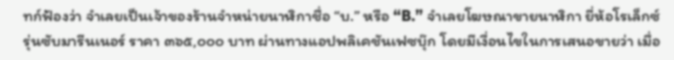ทก์ฟ้องว่า จำเลยเป็นเจ้าของร้านจำหน่ายนาฬิกาชื่อ “บ.” หรือ “B.” จำเลยโฆษณาขายนาฬิกา ยี่ห้อโรเล็กซ์ รุ่นซับมารีนเนอร์ ราคา ๓๖๕,๐๐๐ บาท ผ่านทางแอปพลิเคชันเฟซบุ๊ก โดยมีเงื่อนไขในการเสนอขายว่า เมื่อ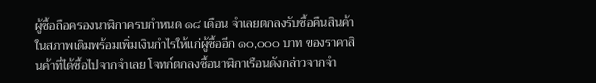ผู้ซื้อถือครองนาฬิกาครบกำหนด ๑๘ เดือน จำเลยตกลงรับซื้อคืนสินค้าในสภาพเดิมพร้อมเพิ่มเงินกำไรให้แก่ผู้ซื้ออีก ๑๐,๐๐๐ บาท ของราคาสินค้าที่ได้ซื้อไปจากจำเลย โจทก์ตกลงซื้อนาฬิกาเรือนดังกล่าวจากจำ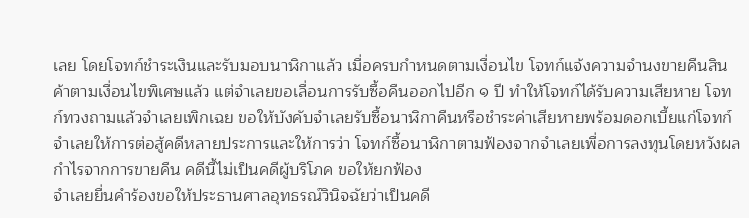เลย โดยโจทก์ชำระเงินและรับมอบนาฬิกาแล้ว เมื่อครบกำหนดตามเงื่อนไข โจทก์แจ้งความจำนงขายคืนสินค้าตามเงื่อนไขพิเศษแล้ว แต่จำเลยขอเลื่อนการรับซื้อคืนออกไปอีก ๑ ปี ทำให้โจทก์ได้รับความเสียหาย โจทก์ทวงถามแล้วจำเลยเพิกเฉย ขอให้บังคับจำเลยรับซื้อนาฬิกาคืนหรือชำระค่าเสียหายพร้อมดอกเบี้ยแก่โจทก์
จำเลยให้การต่อสู้คดีหลายประการและให้การว่า โจทก์ซื้อนาฬิกาตามฟ้องจากจำเลยเพื่อการลงทุนโดยหวังผลกำไรจากการขายคืน คดีนี้ไม่เป็นคดีผู้บริโภค ขอให้ยกฟ้อง
จำเลยยื่นคำร้องขอให้ประธานศาลอุทธรณ์วินิจฉัยว่าเป็นคดี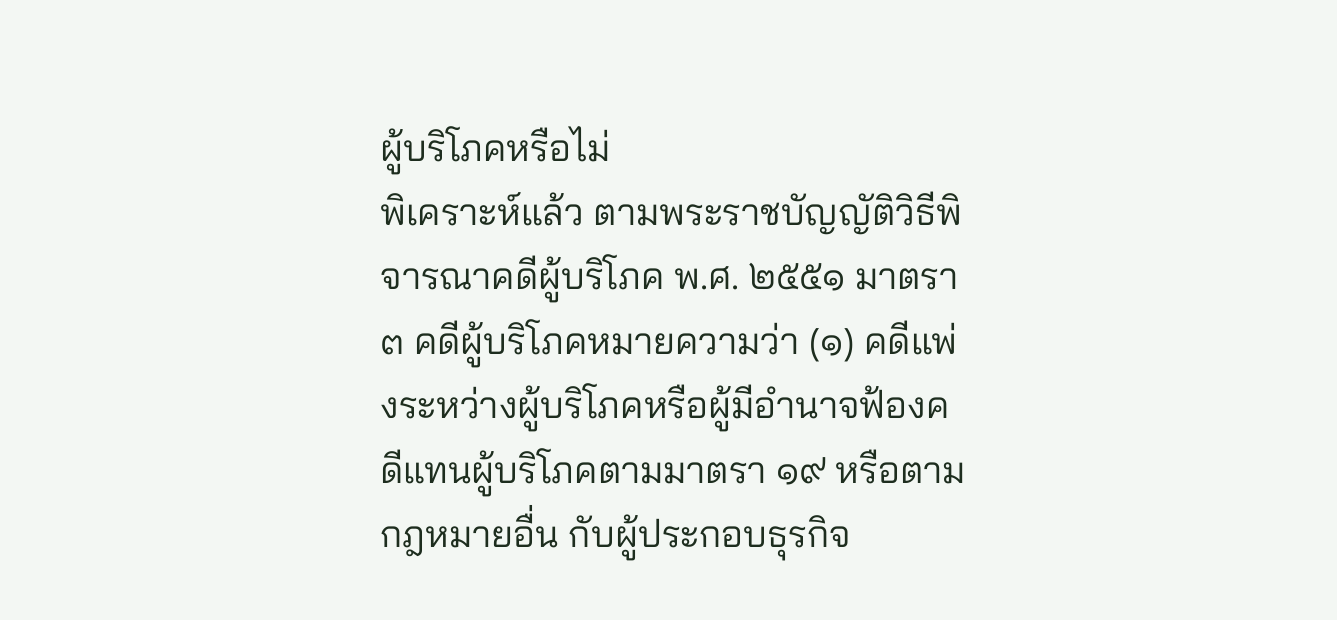ผู้บริโภคหรือไม่
พิเคราะห์แล้ว ตามพระราชบัญญัติวิธีพิจารณาคดีผู้บริโภค พ.ศ. ๒๕๕๑ มาตรา ๓ คดีผู้บริโภคหมายความว่า (๑) คดีแพ่งระหว่างผู้บริโภคหรือผู้มีอำนาจฟ้องคดีแทนผู้บริโภคตามมาตรา ๑๙ หรือตามกฎหมายอื่น กับผู้ประกอบธุรกิจ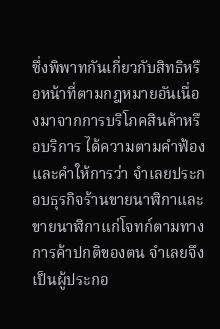ซึ่งพิพาทกันเกี่ยวกับสิทธิหรือหน้าที่ตามกฎหมายอันเนื่องมาจากการบริโภคสินค้าหรือบริการ ได้ความตามคำฟ้องและคำให้การว่า จำเลยประกอบธุรกิจร้านขายนาฬิกาและขายนาฬิกาแก่โจทก์ตามทางการค้าปกติของตน จำเลยจึงเป็นผู้ประกอ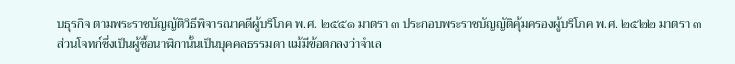บธุรกิจ ตามพระราชบัญญัติวิธีพิจารณาคดีผู้บริโภค พ.ศ. ๒๕๕๑ มาตรา ๓ ประกอบพระราชบัญญัติคุ้มครองผู้บริโภค พ.ศ. ๒๕๒๒ มาตรา ๓ ส่วนโจทก์ซึ่งเป็นผู้ซื้อนาฬิกานั้นเป็นบุคคลธรรมดา แม้มีข้อตกลงว่าจำเล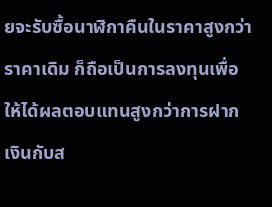ยจะรับซื้อนาฬิกาคืนในราคาสูงกว่าราคาเดิม ก็ถือเป็นการลงทุนเพื่อให้ได้ผลตอบแทนสูงกว่าการฝากเงินกับส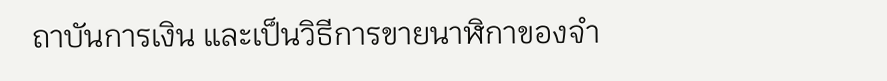ถาบันการเงิน และเป็นวิธีการขายนาฬิกาของจำ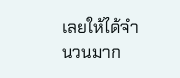เลยให้ได้จำนวนมาก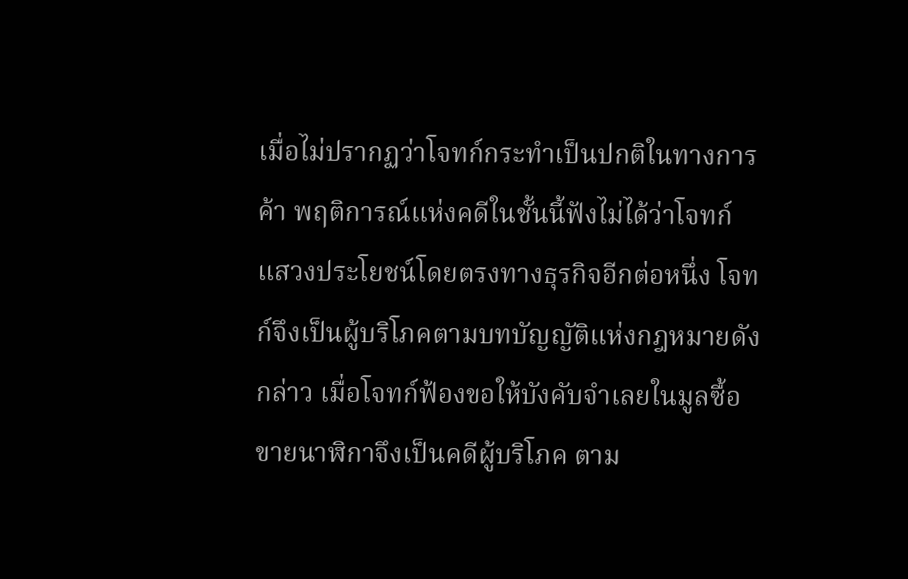เมื่อไม่ปรากฏว่าโจทก์กระทำเป็นปกติในทางการค้า พฤติการณ์แห่งคดีในชั้นนี้ฟังไม่ได้ว่าโจทก์แสวงประโยชน์โดยตรงทางธุรกิจอีกต่อหนึ่ง โจทก์จึงเป็นผู้บริโภคตามบทบัญญัติแห่งกฎหมายดังกล่าว เมื่อโจทก์ฟ้องขอให้บังคับจำเลยในมูลซื้อขายนาฬิกาจึงเป็นคดีผู้บริโภค ตาม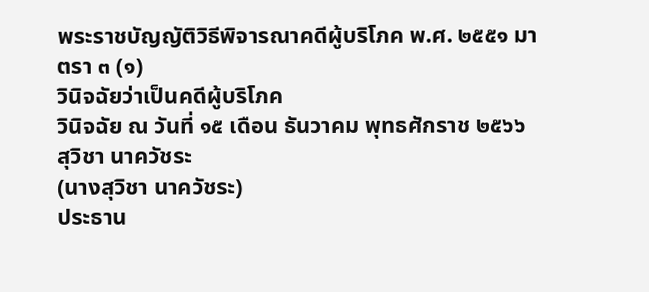พระราชบัญญัติวิธีพิจารณาคดีผู้บริโภค พ.ศ. ๒๕๕๑ มาตรา ๓ (๑)
วินิจฉัยว่าเป็นคดีผู้บริโภค
วินิจฉัย ณ วันที่ ๑๕ เดือน ธันวาคม พุทธศักราช ๒๕๖๖
สุวิชา นาควัชระ
(นางสุวิชา นาควัชระ)
ประธาน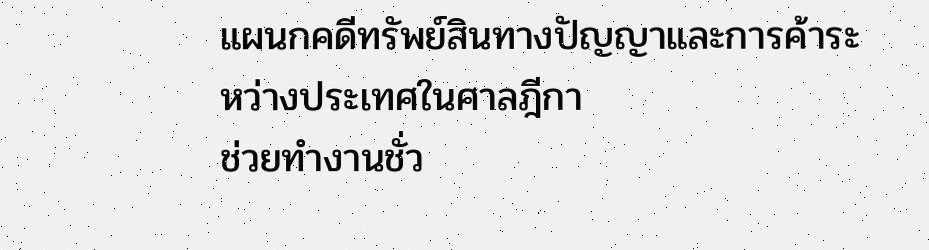แผนกคดีทรัพย์สินทางปัญญาและการค้าระหว่างประเทศในศาลฎีกา
ช่วยทำงานชั่ว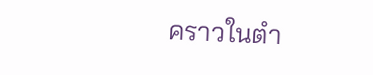คราวในตำ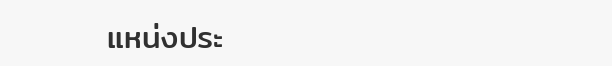แหน่งประ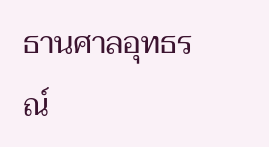ธานศาลอุทธรณ์